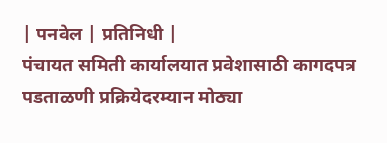| पनवेल | प्रतिनिधी |
पंचायत समिती कार्यालयात प्रवेशासाठी कागदपत्र पडताळणी प्रक्रियेदरम्यान मोठ्या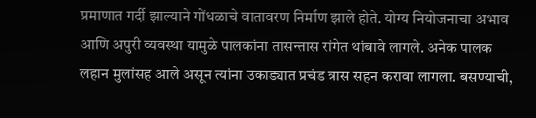प्रमाणात गर्दी झाल्याने गोंधळाचे वातावरण निर्माण झाले होते. योग्य नियोजनाचा अभाव आणि अपुरी व्यवस्था यामुळे पालकांना तासन्तास रांगेत थांबावे लागले. अनेक पालक लहान मुलांसह आले असून त्यांना उकाड्यात प्रचंड त्रास सहन करावा लागला. बसण्याची,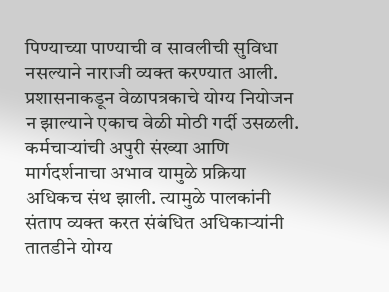पिण्याच्या पाण्याची व सावलीची सुविधा नसल्याने नाराजी व्यक्त करण्यात आली. प्रशासनाकडून वेळापत्रकाचे योग्य नियोजन न झाल्याने एकाच वेळी मोठी गर्दी उसळली. कर्मचाऱ्यांची अपुरी संख्या आणि मार्गदर्शनाचा अभाव यामुळे प्रक्रिया अधिकच संथ झाली. त्यामुळे पालकांनी संताप व्यक्त करत संबंधित अधिकाऱ्यांनी तातडीने योग्य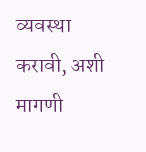व्यवस्था करावी, अशी मागणी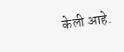केली आहे.